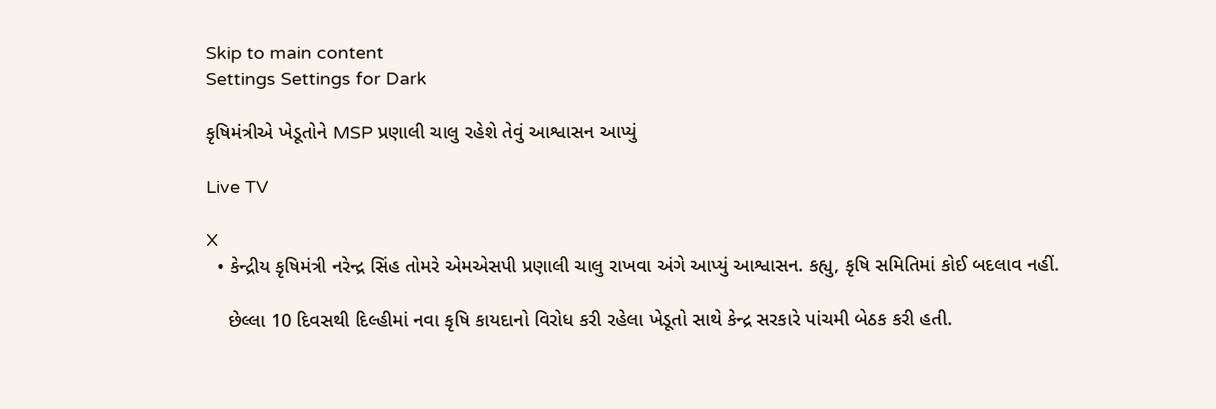Skip to main content
Settings Settings for Dark

કૃષિમંત્રીએ ખેડૂતોને MSP પ્રણાલી ચાલુ રહેશે તેવું આશ્વાસન આપ્યું

Live TV

X
  • કેન્દ્રીય કૃષિમંત્રી નરેન્દ્ર સિંહ તોમરે એમએસપી પ્રણાલી ચાલુ રાખવા અંગે આપ્યું આશ્વાસન. કહ્યુ, કૃષિ સમિતિમાં કોઈ બદલાવ નહીં.

    છેલ્લા 10 દિવસથી દિલ્હીમાં નવા કૃષિ કાયદાનો વિરોધ કરી રહેલા ખેડૂતો સાથે કેન્દ્ર સરકારે પાંચમી બેઠક કરી હતી.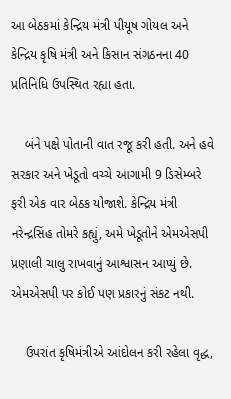આ બેઠકમાં કેન્દ્રિય મંત્રી પીયૂષ ગોયલ અને કેન્દ્રિય કૃષિ મંત્રી અને કિસાન સંગઠનના 40 પ્રતિનિધિ ઉપસ્થિત રહ્યા હતા.

    બંને પક્ષે પોતાની વાત રજૂ કરી હતી. અને હવે સરકાર અને ખેડૂતો વચ્ચે આગામી 9 ડિસેમ્બરે ફરી એક વાર બેઠક યોજાશે. કેન્દ્રિય મંત્રી નરેન્દ્રસિંહ તોમરે કહ્યું, અમે ખેડૂતોને એમએસપી પ્રણાલી ચાલુ રાખવાનું આશ્વાસન આપ્યું છે. એમએસપી પર કોઈ પણ પ્રકારનું સંકટ નથી.

    ઉપરાંત કૃષિમંત્રીએ આંદોલન કરી રહેલા વૃદ્ધ,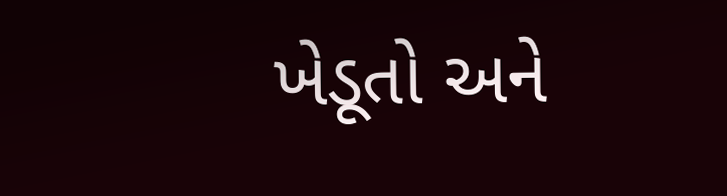ખેડૂતો અને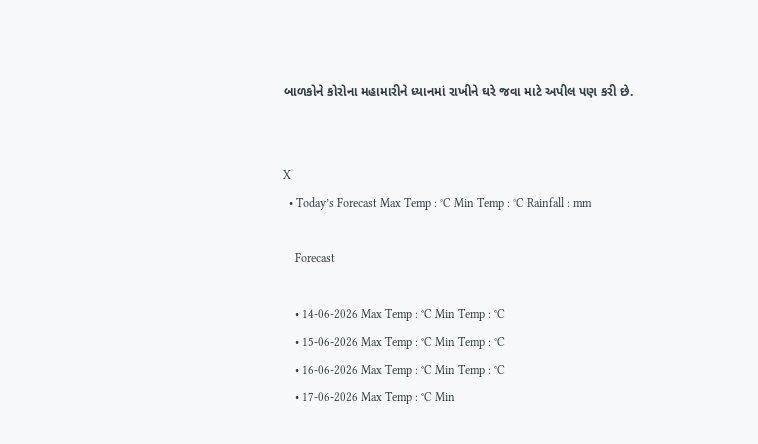બાળકોને કોરોના મહામારીને ધ્યાનમાં રાખીને ઘરે જવા માટે અપીલ પણ કરી છે.


X
  • Today’s Forecast Max Temp : °C Min Temp : °C Rainfall : mm

    Forecast

    • 14-06-2026 Max Temp : °C Min Temp : °C
    • 15-06-2026 Max Temp : °C Min Temp : °C
    • 16-06-2026 Max Temp : °C Min Temp : °C
    • 17-06-2026 Max Temp : °C Min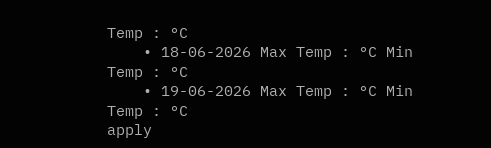Temp : °C
    • 18-06-2026 Max Temp : °C Min Temp : °C
    • 19-06-2026 Max Temp : °C Min Temp : °C
apply